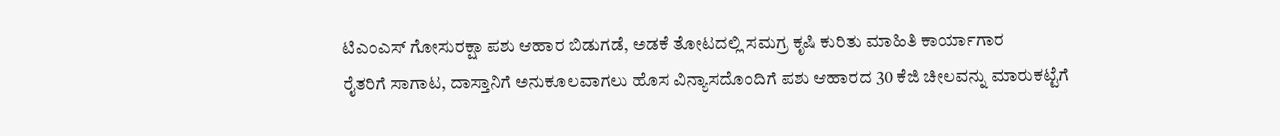ಟಿಎಂಎಸ್ ಗೋಸುರಕ್ಷಾ ಪಶು ಆಹಾರ ಬಿಡುಗಡೆ, ಅಡಕೆ ತೋಟದಲ್ಲಿ ಸಮಗ್ರ ಕೃಷಿ ಕುರಿತು ಮಾಹಿತಿ ಕಾರ್ಯಾಗಾರ
ರೈತರಿಗೆ ಸಾಗಾಟ, ದಾಸ್ತಾನಿಗೆ ಅನುಕೂಲವಾಗಲು ಹೊಸ ವಿನ್ಯಾಸದೊಂದಿಗೆ ಪಶು ಆಹಾರದ 30 ಕೆಜಿ ಚೀಲವನ್ನು ಮಾರುಕಟ್ಟೆಗೆ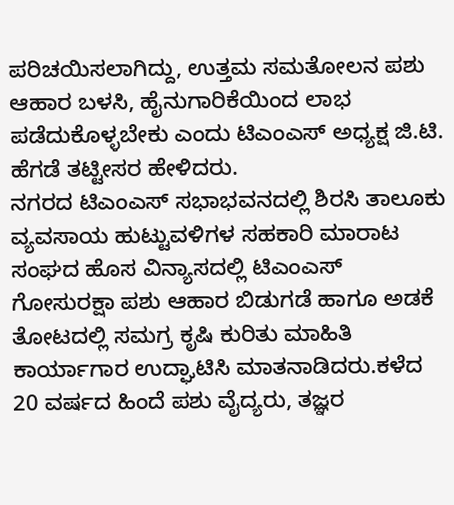ಪರಿಚಯಿಸಲಾಗಿದ್ದು, ಉತ್ತಮ ಸಮತೋಲನ ಪಶು ಆಹಾರ ಬಳಸಿ, ಹೈನುಗಾರಿಕೆಯಿಂದ ಲಾಭ ಪಡೆದುಕೊಳ್ಳಬೇಕು ಎಂದು ಟಿಎಂಎಸ್ ಅಧ್ಯಕ್ಷ ಜಿ.ಟಿ. ಹೆಗಡೆ ತಟ್ಟೀಸರ ಹೇಳಿದರು.
ನಗರದ ಟಿಎಂಎಸ್ ಸಭಾಭವನದಲ್ಲಿ ಶಿರಸಿ ತಾಲೂಕು ವ್ಯವಸಾಯ ಹುಟ್ಟುವಳಿಗಳ ಸಹಕಾರಿ ಮಾರಾಟ ಸಂಘದ ಹೊಸ ವಿನ್ಯಾಸದಲ್ಲಿ ಟಿಎಂಎಸ್ ಗೋಸುರಕ್ಷಾ ಪಶು ಆಹಾರ ಬಿಡುಗಡೆ ಹಾಗೂ ಅಡಕೆ ತೋಟದಲ್ಲಿ ಸಮಗ್ರ ಕೃಷಿ ಕುರಿತು ಮಾಹಿತಿ ಕಾರ್ಯಾಗಾರ ಉದ್ಘಾಟಿಸಿ ಮಾತನಾಡಿದರು.ಕಳೆದ 20 ವರ್ಷದ ಹಿಂದೆ ಪಶು ವೈದ್ಯರು, ತಜ್ಞರ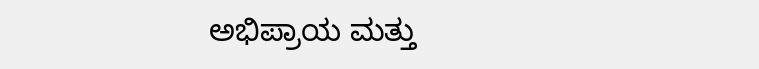ಅಭಿಪ್ರಾಯ ಮತ್ತು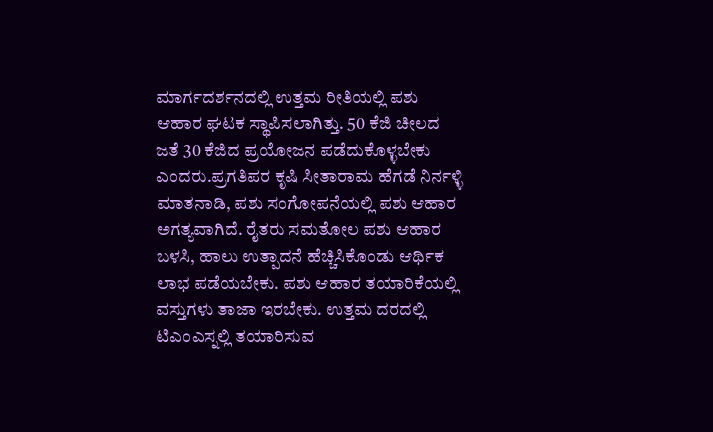ಮಾರ್ಗದರ್ಶನದಲ್ಲಿ ಉತ್ತಮ ರೀತಿಯಲ್ಲಿ ಪಶು ಆಹಾರ ಘಟಕ ಸ್ಥಾಪಿಸಲಾಗಿತ್ತು. 50 ಕೆಜಿ ಚೀಲದ ಜತೆ 30 ಕೆಜಿದ ಪ್ರಯೋಜನ ಪಡೆದುಕೊಳ್ಳಬೇಕು ಎಂದರು.ಪ್ರಗತಿಪರ ಕೃಷಿ ಸೀತಾರಾಮ ಹೆಗಡೆ ನಿರ್ನಳ್ಳಿ ಮಾತನಾಡಿ, ಪಶು ಸಂಗೋಪನೆಯಲ್ಲಿ ಪಶು ಆಹಾರ ಅಗತ್ಯವಾಗಿದೆ. ರೈತರು ಸಮತೋಲ ಪಶು ಆಹಾರ ಬಳಸಿ, ಹಾಲು ಉತ್ಪಾದನೆ ಹೆಚ್ಚಿಸಿಕೊಂಡು ಆರ್ಥಿಕ ಲಾಭ ಪಡೆಯಬೇಕು. ಪಶು ಆಹಾರ ತಯಾರಿಕೆಯಲ್ಲಿ ವಸ್ತುಗಳು ತಾಜಾ ಇರಬೇಕು. ಉತ್ತಮ ದರದಲ್ಲಿ ಟಿಎಂಎಸ್ನಲ್ಲಿ ತಯಾರಿಸುವ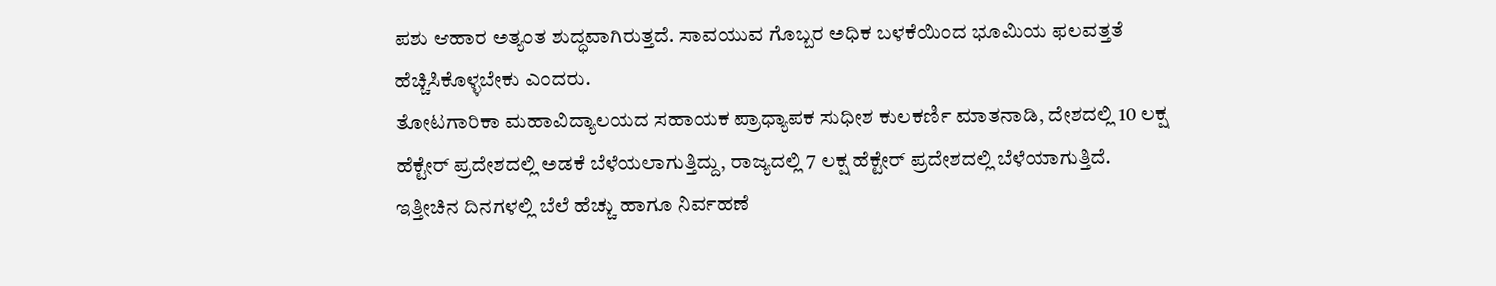ಪಶು ಆಹಾರ ಅತ್ಯಂತ ಶುದ್ಧವಾಗಿರುತ್ತದೆ. ಸಾವಯುವ ಗೊಬ್ಬರ ಅಧಿಕ ಬಳಕೆಯಿಂದ ಭೂಮಿಯ ಫಲವತ್ತತೆ ಹೆಚ್ಚಿಸಿಕೊಳ್ಳಬೇಕು ಎಂದರು.
ತೋಟಗಾರಿಕಾ ಮಹಾವಿದ್ಯಾಲಯದ ಸಹಾಯಕ ಪ್ರಾಧ್ಯಾಪಕ ಸುಧೀಶ ಕುಲಕರ್ಣಿ ಮಾತನಾಡಿ, ದೇಶದಲ್ಲಿ 10 ಲಕ್ಷ ಹೆಕ್ಟೇರ್ ಪ್ರದೇಶದಲ್ಲಿ ಅಡಕೆ ಬೆಳೆಯಲಾಗುತ್ತಿದ್ದು, ರಾಜ್ಯದಲ್ಲಿ 7 ಲಕ್ಷ ಹೆಕ್ಟೇರ್ ಪ್ರದೇಶದಲ್ಲಿ ಬೆಳೆಯಾಗುತ್ತಿದೆ. ಇತ್ತೀಚಿನ ದಿನಗಳಲ್ಲಿ ಬೆಲೆ ಹೆಚ್ಚು ಹಾಗೂ ನಿರ್ವಹಣೆ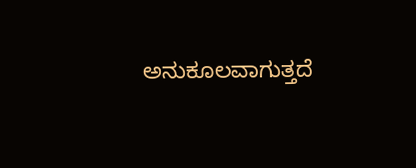ಅನುಕೂಲವಾಗುತ್ತದೆ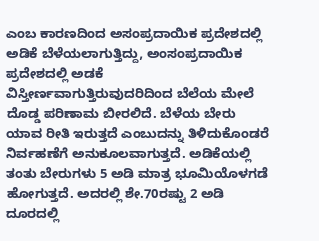ಎಂಬ ಕಾರಣದಿಂದ ಅಸಂಪ್ರದಾಯಿಕ ಪ್ರದೇಶದಲ್ಲಿ ಅಡಿಕೆ ಬೆಳೆಯಲಾಗುತ್ತಿದ್ದು, ಅಂಸಂಪ್ರದಾಯಿಕ ಪ್ರದೇಶದಲ್ಲಿ ಅಡಕೆ ವಿಸ್ತೀರ್ಣವಾಗುತ್ತಿರುವುದರಿದಿಂದ ಬೆಲೆಯ ಮೇಲೆ ದೊಡ್ಡ ಪರಿಣಾಮ ಬೀರಲಿದೆ. ಬೆಳೆಯ ಬೇರು ಯಾವ ರೀತಿ ಇರುತ್ತದೆ ಎಂಬುದನ್ನು ತಿಳಿದುಕೊಂಡರೆ ನಿರ್ವಹಣೆಗೆ ಅನುಕೂಲವಾಗುತ್ತದೆ. ಅಡಿಕೆಯಲ್ಲಿ ತಂತು ಬೇರುಗಳು 5 ಅಡಿ ಮಾತ್ರ ಭೂಮಿಯೊಳಗಡೆ ಹೋಗುತ್ತದೆ. ಅದರಲ್ಲಿ ಶೇ.70ರಷ್ಟು 2 ಅಡಿ ದೂರದಲ್ಲಿ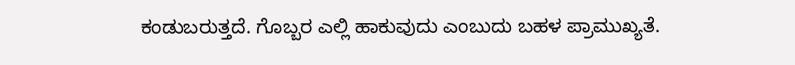ಕಂಡುಬರುತ್ತದೆ. ಗೊಬ್ಬರ ಎಲ್ಲಿ ಹಾಕುವುದು ಎಂಬುದು ಬಹಳ ಪ್ರಾಮುಖ್ಯತೆ.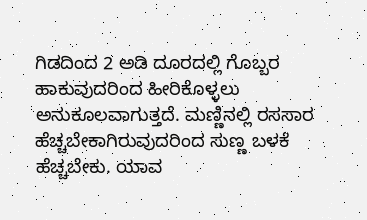ಗಿಡದಿಂದ 2 ಅಡಿ ದೂರದಲ್ಲಿ ಗೊಬ್ಬರ ಹಾಕುವುದರಿಂದ ಹೀರಿಕೊಳ್ಳಲು ಅನುಕೂಲವಾಗುತ್ತದೆ. ಮಣ್ಣಿನಲ್ಲಿ ರಸಸಾರ ಹೆಚ್ಚಬೇಕಾಗಿರುವುದರಿಂದ ಸುಣ್ಣ ಬಳಕೆ ಹೆಚ್ಚಬೇಕು. ಯಾವ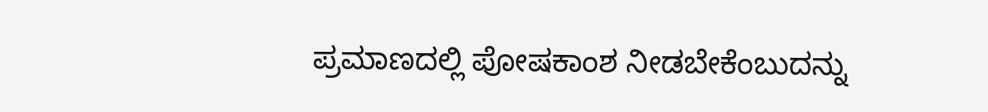ಪ್ರಮಾಣದಲ್ಲಿ ಪೋಷಕಾಂಶ ನೀಡಬೇಕೆಂಬುದನ್ನು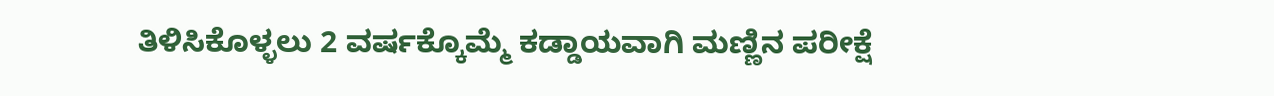ತಿಳಿಸಿಕೊಳ್ಳಲು 2 ವರ್ಷಕ್ಕೊಮ್ಮೆ ಕಡ್ಡಾಯವಾಗಿ ಮಣ್ಣಿನ ಪರೀಕ್ಷೆ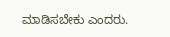ಮಾಡಿಸಬೇಕು ಎಂದರು.